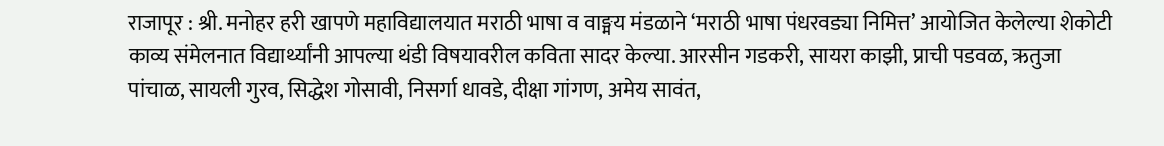राजापूर : श्री. मनोहर हरी खापणे महाविद्यालयात मराठी भाषा व वाङ्मय मंडळाने ‘मराठी भाषा पंधरवड्या निमित्त’ आयोजित केलेल्या शेकोटी काव्य संमेलनात विद्यार्थ्यांनी आपल्या थंडी विषयावरील कविता सादर केल्या. आरसीन गडकरी, सायरा काझी, प्राची पडवळ, ऋतुजा पांचाळ, सायली गुरव, सिद्धेश गोसावी, निसर्गा धावडे, दीक्षा गांगण, अमेय सावंत,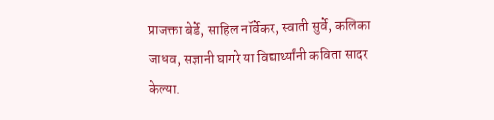प्राजक्ता बेर्डे, साहिल नॉर्वेकर, स्वाती सुर्वे, कलिका जाधव, सज्ञानी घागरे या विद्यार्थ्यांनी कविता सादर केल्या.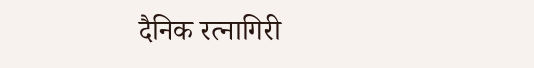दैनिक रत्नागिरी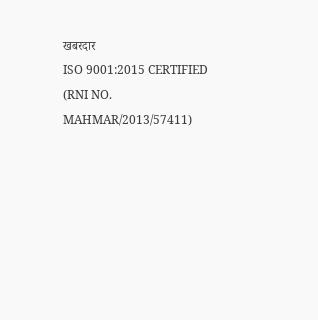खबरदार
ISO 9001:2015 CERTIFIED
(RNI NO. MAHMAR/2013/57411)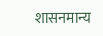शासनमान्य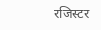रजिस्टर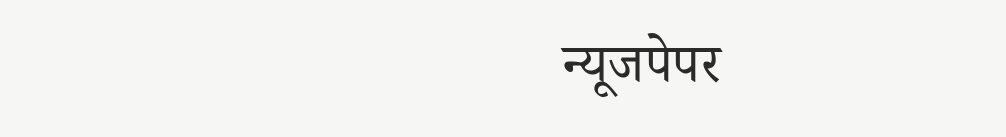न्यूजपेपर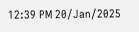12:39 PM 20/Jan/2025